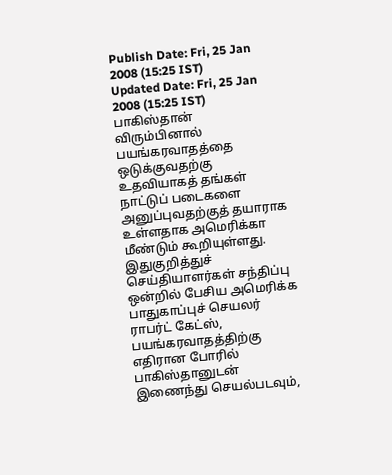Publish Date: Fri, 25 Jan 2008 (15:25 IST)
Updated Date: Fri, 25 Jan 2008 (15:25 IST)
பாகிஸ்தான் விரும்பினால் பயங்கரவாதத்தை ஒடுக்குவதற்கு உதவியாகத் தங்கள் நாட்டுப் படைகளை அனுப்புவதற்குத் தயாராக உள்ளதாக அமெரிக்கா மீண்டும் கூறியுள்ளது.
இதுகுறித்துச் செய்தியாளர்கள் சந்திப்பு ஒன்றில் பேசிய அமெரிக்க பாதுகாப்புச் செயலர் ராபர்ட் கேட்ஸ், பயங்கரவாதத்திற்கு எதிரான போரில் பாகிஸ்தானுடன் இணைந்து செயல்படவும்,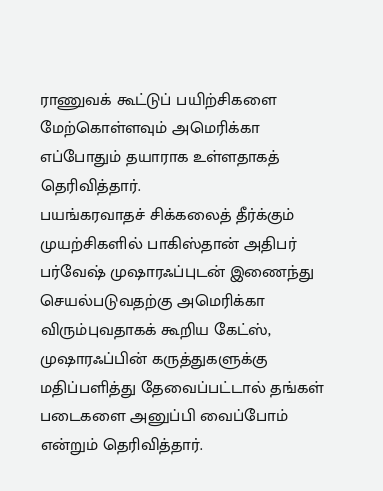ராணுவக் கூட்டுப் பயிற்சிகளை மேற்கொள்ளவும் அமெரிக்கா எப்போதும் தயாராக உள்ளதாகத் தெரிவித்தார்.
பயங்கரவாதச் சிக்கலைத் தீர்க்கும் முயற்சிகளில் பாகிஸ்தான் அதிபர் பர்வேஷ் முஷாரஃப்புடன் இணைந்து செயல்படுவதற்கு அமெரிக்கா விரும்புவதாகக் கூறிய கேட்ஸ், முஷாரஃப்பின் கருத்துகளுக்கு மதிப்பளித்து தேவைப்பட்டால் தங்கள் படைகளை அனுப்பி வைப்போம் என்றும் தெரிவித்தார்.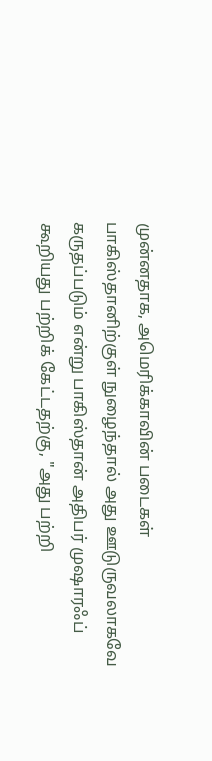முன்னதாக, அமெரிக்காவின் படைகள் பாகிஸ்தானிற்குள் நுழைந்தால் அது ஊடுருவலாகவே கருதப்படும் என்று பாகிஸ்தான் அதிபர் முஷாரஃப் கூறியது பற்றிக் கேட்டதற்கு, "அது பற்றி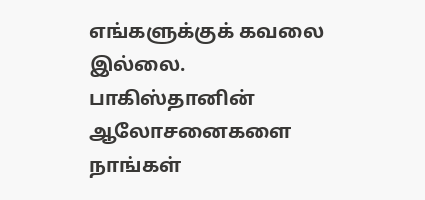எங்களுக்குக் கவலை இல்லை. பாகிஸ்தானின் ஆலோசனைகளை நாங்கள்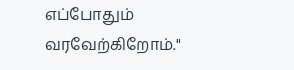எப்போதும் வரவேற்கிறோம்."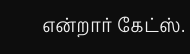என்றார் கேட்ஸ்.